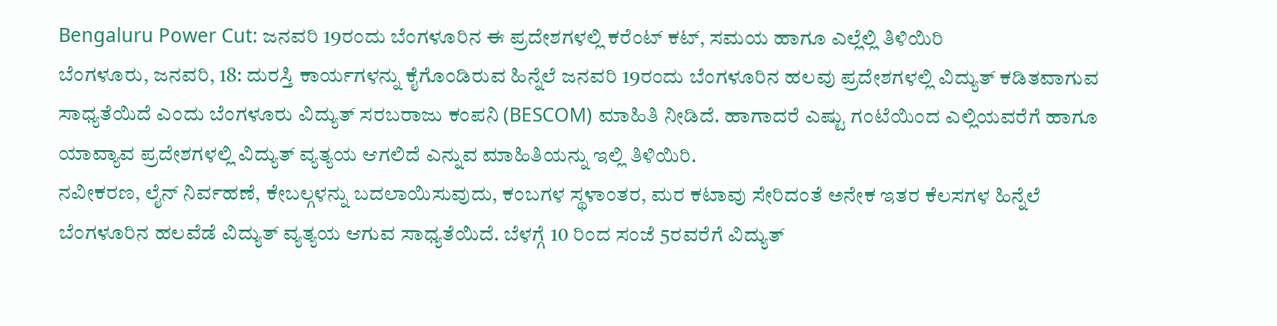Bengaluru Power Cut: ಜನವರಿ 19ರಂದು ಬೆಂಗಳೂರಿನ ಈ ಪ್ರದೇಶಗಳಲ್ಲಿ ಕರೆಂಟ್ ಕಟ್, ಸಮಯ ಹಾಗೂ ಎಲ್ಲೆಲ್ಲಿ ತಿಳಿಯಿರಿ
ಬೆಂಗಳೂರು, ಜನವರಿ, 18: ದುರಸ್ತಿ ಕಾರ್ಯಗಳನ್ನು ಕೈಗೊಂಡಿರುವ ಹಿನ್ನೆಲೆ ಜನವರಿ 19ರಂದು ಬೆಂಗಳೂರಿನ ಹಲವು ಪ್ರದೇಶಗಳಲ್ಲಿ ವಿದ್ಯುತ್ ಕಡಿತವಾಗುವ ಸಾಧ್ಯತೆಯಿದೆ ಎಂದು ಬೆಂಗಳೂರು ವಿದ್ಯುತ್ ಸರಬರಾಜು ಕಂಪನಿ (BESCOM) ಮಾಹಿತಿ ನೀಡಿದೆ. ಹಾಗಾದರೆ ಎಷ್ಟು ಗಂಟೆಯಿಂದ ಎಲ್ಲಿಯವರೆಗೆ ಹಾಗೂ ಯಾವ್ಯಾವ ಪ್ರದೇಶಗಳಲ್ಲಿ ವಿದ್ಯುತ್ ವ್ಯತ್ಯಯ ಆಗಲಿದೆ ಎನ್ನುವ ಮಾಹಿತಿಯನ್ನು ಇಲ್ಲಿ ತಿಳಿಯಿರಿ.
ನವೀಕರಣ, ಲೈನ್ ನಿರ್ವಹಣೆ, ಕೇಬಲ್ಗಳನ್ನು ಬದಲಾಯಿಸುವುದು, ಕಂಬಗಳ ಸ್ಥಳಾಂತರ, ಮರ ಕಟಾವು ಸೇರಿದಂತೆ ಅನೇಕ ಇತರ ಕೆಲಸಗಳ ಹಿನ್ನೆಲೆ ಬೆಂಗಳೂರಿನ ಹಲವೆಡೆ ವಿದ್ಯುತ್ ವ್ಯತ್ಯಯ ಆಗುವ ಸಾಧ್ಯತೆಯಿದೆ. ಬೆಳಗ್ಗೆ 10 ರಿಂದ ಸಂಜೆ 5ರವರೆಗೆ ವಿದ್ಯುತ್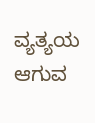ವ್ಯತ್ಯಯ ಆಗುವ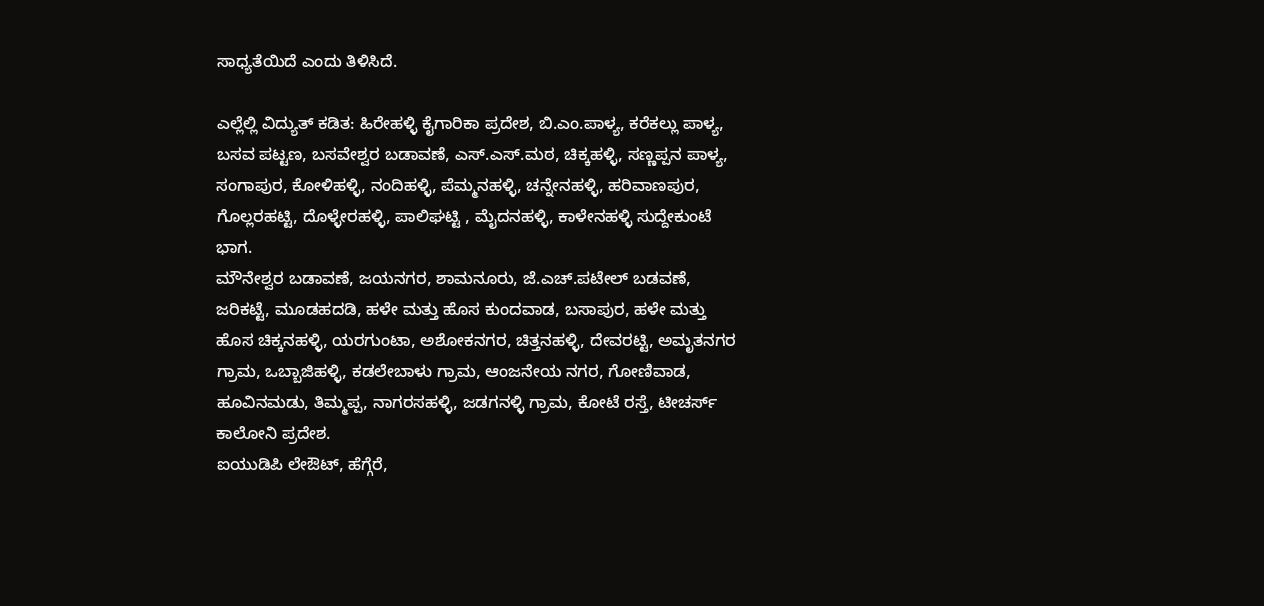ಸಾಧ್ಯತೆಯಿದೆ ಎಂದು ತಿಳಿಸಿದೆ.

ಎಲ್ಲೆಲ್ಲಿ ವಿದ್ಯುತ್ ಕಡಿತ: ಹಿರೇಹಳ್ಳಿ ಕೈಗಾರಿಕಾ ಪ್ರದೇಶ, ಬಿ.ಎಂ.ಪಾಳ್ಯ, ಕರೆಕಲ್ಲು ಪಾಳ್ಯ, ಬಸವ ಪಟ್ಟಣ, ಬಸವೇಶ್ವರ ಬಡಾವಣೆ, ಎಸ್.ಎಸ್.ಮಠ, ಚಿಕ್ಕಹಳ್ಳಿ, ಸಣ್ಣಪ್ಪನ ಪಾಳ್ಯ, ಸಂಗಾಪುರ, ಕೋಳಿಹಳ್ಳಿ, ನಂದಿಹಳ್ಳಿ, ಪೆಮ್ಮನಹಳ್ಳಿ, ಚನ್ನೇನಹಳ್ಳಿ, ಹರಿವಾಣಪುರ, ಗೊಲ್ಲರಹಟ್ಟಿ, ದೊಳ್ಳೇರಹಳ್ಳಿ, ಪಾಲಿಘಟ್ಟಿ , ಮೈದನಹಳ್ಳಿ, ಕಾಳೇನಹಳ್ಳಿ ಸುದ್ದೇಕುಂಟೆ ಭಾಗ.
ಮೌನೇಶ್ವರ ಬಡಾವಣೆ, ಜಯನಗರ, ಶಾಮನೂರು, ಜೆ.ಎಚ್.ಪಟೇಲ್ ಬಡವಣೆ, ಜರಿಕಟ್ಟೆ, ಮೂಡಹದಡಿ, ಹಳೇ ಮತ್ತು ಹೊಸ ಕುಂದವಾಡ, ಬಸಾಪುರ, ಹಳೇ ಮತ್ತು ಹೊಸ ಚಿಕ್ಕನಹಳ್ಳಿ, ಯರಗುಂಟಾ, ಅಶೋಕನಗರ, ಚಿತ್ತನಹಳ್ಳಿ, ದೇವರಟ್ಟಿ, ಅಮೃತನಗರ ಗ್ರಾಮ, ಒಬ್ಬಾಜಿಹಳ್ಳಿ, ಕಡಲೇಬಾಳು ಗ್ರಾಮ, ಆಂಜನೇಯ ನಗರ, ಗೋಣಿವಾಡ, ಹೂವಿನಮಡು, ತಿಮ್ಮಪ್ಪ, ನಾಗರಸಹಳ್ಳಿ, ಜಡಗನಳ್ಳಿ ಗ್ರಾಮ, ಕೋಟೆ ರಸ್ತೆ, ಟೀಚರ್ಸ್ ಕಾಲೋನಿ ಪ್ರದೇಶ.
ಐಯುಡಿಪಿ ಲೇಔಟ್, ಹೆಗ್ಗೆರೆ,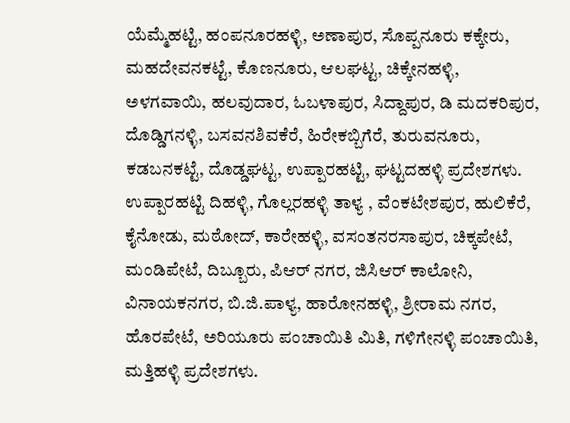ಯೆಮ್ಮೆಹಟ್ಟಿ, ಹಂಪನೂರಹಳ್ಳಿ, ಅಣಾಪುರ, ಸೊಪ್ಪನೂರು ಕಕ್ಕೇರು, ಮಹದೇವನಕಟ್ಟೆ, ಕೊಣನೂರು, ಆಲಘಟ್ಟ, ಚಿಕ್ಕೇನಹಳ್ಳಿ, ಅಳಗವಾಯಿ, ಹಲವುದಾರ, ಓಬಳಾಪುರ, ಸಿದ್ದಾಪುರ, ಡಿ ಮದಕರಿಪುರ, ದೊಡ್ಡಿಗನಳ್ಳಿ, ಬಸವನಶಿವಕೆರೆ, ಹಿರೇಕಬ್ಬಿಗೆರೆ, ತುರುವನೂರು, ಕಡಬನಕಟ್ಟೆ, ದೊಡ್ಡಘಟ್ಟ, ಉಪ್ಪಾರಹಟ್ಟಿ, ಘಟ್ಟದಹಳ್ಳಿ ಪ್ರದೇಶಗಳು.
ಉಪ್ಪಾರಹಟ್ಟಿ ದಿಹಳ್ಳಿ, ಗೊಲ್ಲರಹಳ್ಳಿ ತಾಳ್ಯ , ವೆಂಕಟೇಶಪುರ, ಹುಲಿಕೆರೆ, ಕೈನೋಡು, ಮಠೋದ್, ಕಾರೇಹಳ್ಳಿ, ವಸಂತನರಸಾಪುರ, ಚಿಕ್ಕಪೇಟೆ, ಮಂಡಿಪೇಟೆ, ದಿಬ್ಬೂರು, ಪಿಆರ್ ನಗರ, ಜಿಸಿಆರ್ ಕಾಲೋನಿ, ವಿನಾಯಕನಗರ, ಬಿ.ಜಿ.ಪಾಳ್ಯ, ಹಾರೋನಹಳ್ಳಿ, ಶ್ರೀರಾಮ ನಗರ, ಹೊರಪೇಟೆ, ಅರಿಯೂರು ಪಂಚಾಯಿತಿ ಮಿತಿ, ಗಳಿಗೇನಳ್ಳಿ ಪಂಚಾಯಿತಿ, ಮತ್ತಿಹಳ್ಳಿ ಪ್ರದೇಶಗಳು.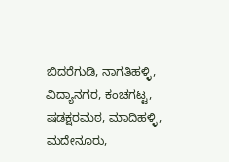ಬಿದರೆಗುಡಿ, ನಾಗತಿಹಳ್ಳಿ, ವಿದ್ಯಾನಗರ, ಕಂಚಗಟ್ಟ, ಷಡಕ್ಷರಮಠ, ಮಾದಿಹಳ್ಳಿ, ಮದೇನೂರು,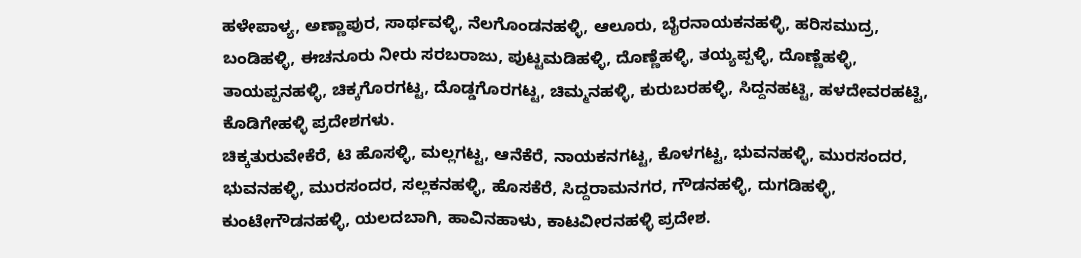ಹಳೇಪಾಳ್ಯ, ಅಣ್ಣಾಪುರ, ಸಾರ್ಥವಳ್ಳಿ, ನೆಲಗೊಂಡನಹಳ್ಳಿ, ಆಲೂರು, ಬೈರನಾಯಕನಹಳ್ಳಿ, ಹರಿಸಮುದ್ರ, ಬಂಡಿಹಳ್ಳಿ, ಈಚನೂರು ನೀರು ಸರಬರಾಜು, ಪುಟ್ಟಮಡಿಹಳ್ಳಿ, ದೊಣ್ಣೆಹಳ್ಳಿ, ತಯ್ಯಪ್ಪಳ್ಳಿ, ದೊಣ್ಣೆಹಳ್ಳಿ, ತಾಯಪ್ಪನಹಳ್ಳಿ, ಚಿಕ್ಕಗೊರಗಟ್ಟ, ದೊಡ್ಡಗೊರಗಟ್ಟ, ಚಿಮ್ಮನಹಳ್ಳಿ, ಕುರುಬರಹಳ್ಳಿ, ಸಿದ್ದನಹಟ್ಟಿ, ಹಳದೇವರಹಟ್ಟಿ, ಕೊಡಿಗೇಹಳ್ಳಿ ಪ್ರದೇಶಗಳು.
ಚಿಕ್ಕತುರುವೇಕೆರೆ, ಟಿ ಹೊಸಳ್ಳಿ, ಮಲ್ಲಗಟ್ಟ, ಆನೆಕೆರೆ, ನಾಯಕನಗಟ್ಟ, ಕೊಳಗಟ್ಟ, ಭುವನಹಳ್ಳಿ, ಮುರಸಂದರ, ಭುವನಹಳ್ಳಿ, ಮುರಸಂದರ, ಸಲ್ಲಕನಹಳ್ಳಿ, ಹೊಸಕೆರೆ, ಸಿದ್ದರಾಮನಗರ, ಗೌಡನಹಳ್ಳಿ, ದುಗಡಿಹಳ್ಳಿ, ಕುಂಟೇಗೌಡನಹಳ್ಳಿ, ಯಲದಬಾಗಿ, ಹಾವಿನಹಾಳು, ಕಾಟವೀರನಹಳ್ಳಿ ಪ್ರದೇಶ.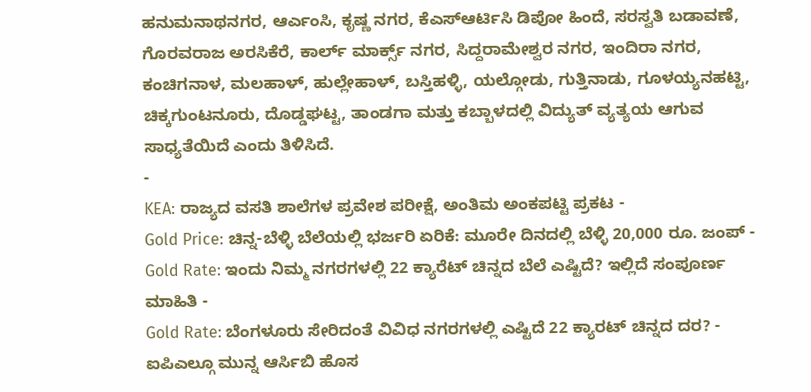ಹನುಮನಾಥನಗರ, ಆರ್ಎಂಸಿ, ಕೃಷ್ಣ ನಗರ, ಕೆಎಸ್ಆರ್ಟಿಸಿ ಡಿಪೋ ಹಿಂದೆ, ಸರಸ್ವತಿ ಬಡಾವಣೆ, ಗೊರವರಾಜ ಅರಸಿಕೆರೆ, ಕಾರ್ಲ್ ಮಾರ್ಕ್ಸ್ ನಗರ, ಸಿದ್ದರಾಮೇಶ್ವರ ನಗರ, ಇಂದಿರಾ ನಗರ, ಕಂಚಿಗನಾಳ, ಮಲಹಾಳ್, ಹುಲ್ಲೇಹಾಳ್, ಬಸ್ತಿಹಳ್ಳಿ, ಯಲ್ಗೋಡು, ಗುತ್ತಿನಾಡು, ಗೂಳಯ್ಯನಹಟ್ಟಿ, ಚಿಕ್ಕಗುಂಟನೂರು, ದೊಡ್ಡಘಟ್ಟ, ತಾಂಡಗಾ ಮತ್ತು ಕಬ್ಬಾಳದಲ್ಲಿ ವಿದ್ಯುತ್ ವ್ಯತ್ಯಯ ಆಗುವ ಸಾಧ್ಯತೆಯಿದೆ ಎಂದು ತಿಳಿಸಿದೆ.
-
KEA: ರಾಜ್ಯದ ವಸತಿ ಶಾಲೆಗಳ ಪ್ರವೇಶ ಪರೀಕ್ಷೆ, ಅಂತಿಮ ಅಂಕಪಟ್ಟಿ ಪ್ರಕಟ -
Gold Price: ಚಿನ್ನ-ಬೆಳ್ಳಿ ಬೆಲೆಯಲ್ಲಿ ಭರ್ಜರಿ ಏರಿಕೆ: ಮೂರೇ ದಿನದಲ್ಲಿ ಬೆಳ್ಳಿ 20,000 ರೂ. ಜಂಪ್ -
Gold Rate: ಇಂದು ನಿಮ್ಮ ನಗರಗಳಲ್ಲಿ 22 ಕ್ಯಾರೆಟ್ ಚಿನ್ನದ ಬೆಲೆ ಎಷ್ಟಿದೆ? ಇಲ್ಲಿದೆ ಸಂಪೂರ್ಣ ಮಾಹಿತಿ -
Gold Rate: ಬೆಂಗಳೂರು ಸೇರಿದಂತೆ ವಿವಿಧ ನಗರಗಳಲ್ಲಿ ಎಷ್ಟಿದೆ 22 ಕ್ಯಾರಟ್ ಚಿನ್ನದ ದರ? -
ಐಪಿಎಲ್ಗೂ ಮುನ್ನ ಆರ್ಸಿಬಿ ಹೊಸ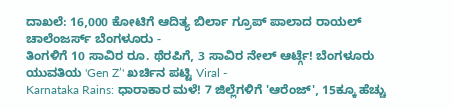ದಾಖಲೆ: 16,000 ಕೋಟಿಗೆ ಆದಿತ್ಯ ಬಿರ್ಲಾ ಗ್ರೂಪ್ ಪಾಲಾದ ರಾಯಲ್ ಚಾಲೆಂಜರ್ಸ್ ಬೆಂಗಳೂರು -
ತಿಂಗಳಿಗೆ 10 ಸಾವಿರ ರೂ. ಥೆರಪಿಗೆ, 3 ಸಾವಿರ ನೇಲ್ ಆರ್ಟ್ಗೆ! ಬೆಂಗಳೂರು ಯುವತಿಯ 'Gen Z’' ಖರ್ಚಿನ ಪಟ್ಟಿ Viral -
Karnataka Rains: ಧಾರಾಕಾರ ಮಳೆ! 7 ಜಿಲ್ಲೆಗಳಿಗೆ 'ಆರೆಂಜ್', 15ಕ್ಕೂ ಹೆಚ್ಚು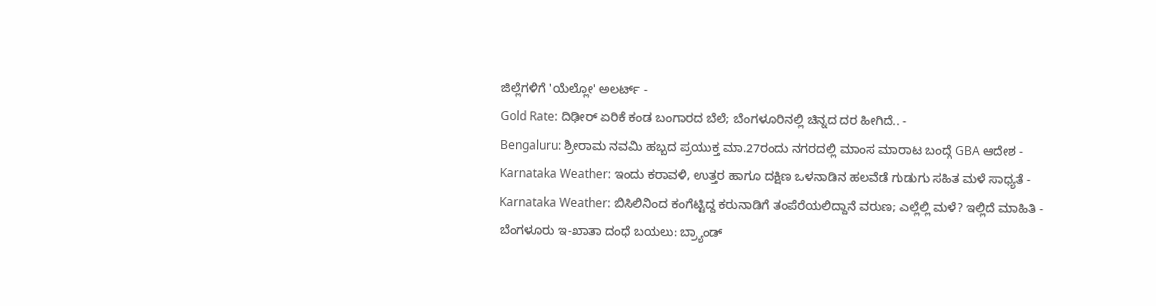ಜಿಲ್ಲೆಗಳಿಗೆ 'ಯೆಲ್ಲೋ' ಅಲರ್ಟ್ -
Gold Rate: ದಿಢೀರ್ ಏರಿಕೆ ಕಂಡ ಬಂಗಾರದ ಬೆಲೆ; ಬೆಂಗಳೂರಿನಲ್ಲಿ ಚಿನ್ನದ ದರ ಹೀಗಿದೆ.. -
Bengaluru: ಶ್ರೀರಾಮ ನವಮಿ ಹಬ್ಬದ ಪ್ರಯುಕ್ತ ಮಾ.27ರಂದು ನಗರದಲ್ಲಿ ಮಾಂಸ ಮಾರಾಟ ಬಂದ್ಗೆ GBA ಆದೇಶ -
Karnataka Weather: ಇಂದು ಕರಾವಳಿ, ಉತ್ತರ ಹಾಗೂ ದಕ್ಷಿಣ ಒಳನಾಡಿನ ಹಲವೆಡೆ ಗುಡುಗು ಸಹಿತ ಮಳೆ ಸಾಧ್ಯತೆ -
Karnataka Weather: ಬಿಸಿಲಿನಿಂದ ಕಂಗೆಟ್ಟಿದ್ದ ಕರುನಾಡಿಗೆ ತಂಪೆರೆಯಲಿದ್ದಾನೆ ವರುಣ; ಎಲ್ಲೆಲ್ಲಿ ಮಳೆ? ಇಲ್ಲಿದೆ ಮಾಹಿತಿ -
ಬೆಂಗಳೂರು ಇ-ಖಾತಾ ದಂಧೆ ಬಯಲು: ಬ್ರ್ಯಾಂಡ್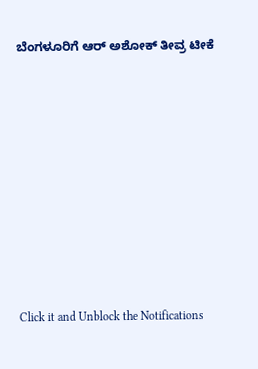ಬೆಂಗಳೂರಿಗೆ ಆರ್ ಅಶೋಕ್ ತೀವ್ರ ಟೀಕೆ












Click it and Unblock the Notifications